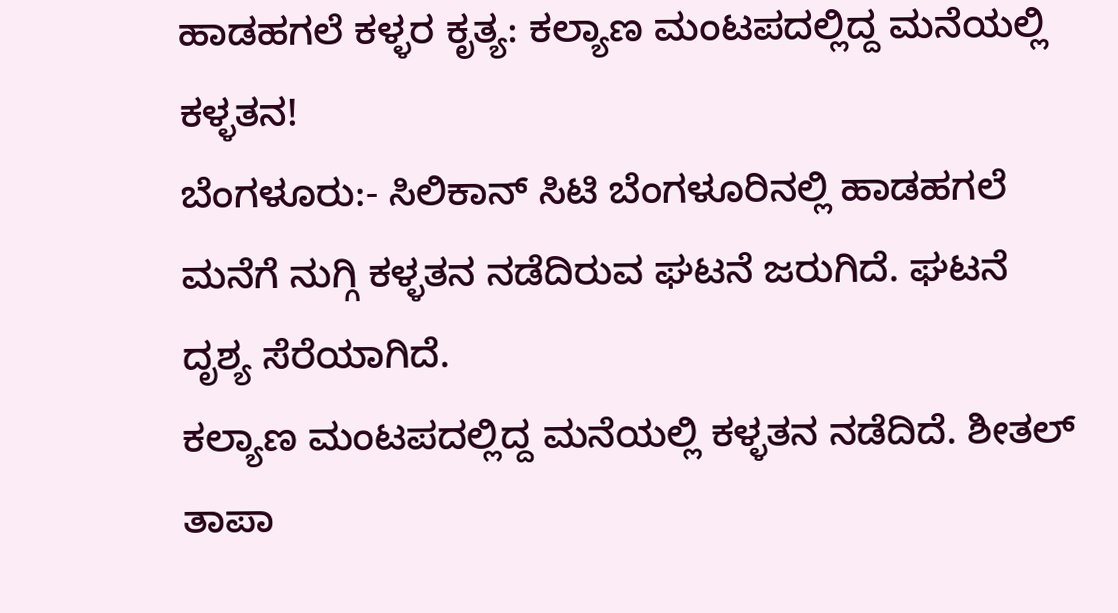ಹಾಡಹಗಲೆ ಕಳ್ಳರ ಕೃತ್ಯ: ಕಲ್ಯಾಣ ಮಂಟಪದಲ್ಲಿದ್ದ ಮನೆಯಲ್ಲಿ ಕಳ್ಳತನ!
ಬೆಂಗಳೂರು:- ಸಿಲಿಕಾನ್ ಸಿಟಿ ಬೆಂಗಳೂರಿನಲ್ಲಿ ಹಾಡಹಗಲೆ ಮನೆಗೆ ನುಗ್ಗಿ ಕಳ್ಳತನ ನಡೆದಿರುವ ಘಟನೆ ಜರುಗಿದೆ. ಘಟನೆ ದೃಶ್ಯ ಸೆರೆಯಾಗಿದೆ.
ಕಲ್ಯಾಣ ಮಂಟಪದಲ್ಲಿದ್ದ ಮನೆಯಲ್ಲಿ ಕಳ್ಳತನ ನಡೆದಿದೆ. ಶೀತಲ್ ತಾಪಾ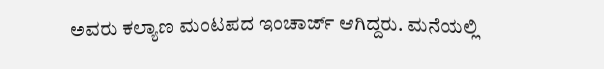ಅವರು ಕಲ್ಯಾಣ ಮಂಟಪದ ಇಂಚಾರ್ಜ್ ಆಗಿದ್ದರು. ಮನೆಯಲ್ಲಿ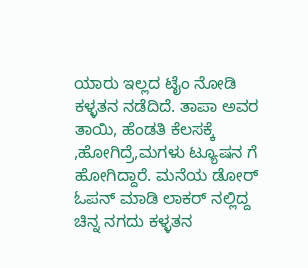ಯಾರು ಇಲ್ಲದ ಟೈಂ ನೋಡಿ ಕಳ್ಳತನ ನಡೆದಿದೆ. ತಾಪಾ ಅವರ ತಾಯಿ, ಹೆಂಡತಿ ಕೆಲಸಕ್ಕೆ ,ಹೋಗಿದ್ರೆ,ಮಗಳು ಟ್ಯೂಷನ ಗೆ ಹೋಗಿದ್ದಾರೆ. ಮನೆಯ ಡೋರ್ ಓಪನ್ ಮಾಡಿ ಲಾಕರ್ ನಲ್ಲಿದ್ದ ಚಿನ್ನ ನಗದು ಕಳ್ಳತನ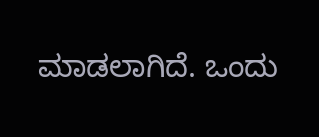ಮಾಡಲಾಗಿದೆ. ಒಂದು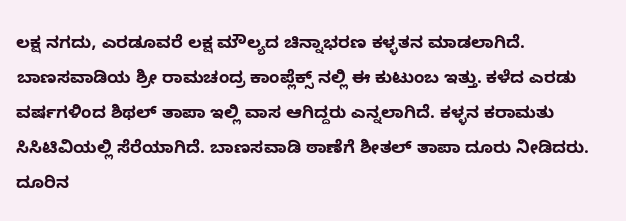ಲಕ್ಷ ನಗದು, ಎರಡೂವರೆ ಲಕ್ಷ ಮೌಲ್ಯದ ಚಿನ್ನಾಭರಣ ಕಳ್ಳತನ ಮಾಡಲಾಗಿದೆ.
ಬಾಣಸವಾಡಿಯ ಶ್ರೀ ರಾಮಚಂದ್ರ ಕಾಂಪ್ಲೆಕ್ಸ್ ನಲ್ಲಿ ಈ ಕುಟುಂಬ ಇತ್ತು. ಕಳೆದ ಎರಡು ವರ್ಷಗಳಿಂದ ಶಿಥಲ್ ತಾಪಾ ಇಲ್ಲಿ ವಾಸ ಆಗಿದ್ದರು ಎನ್ನಲಾಗಿದೆ. ಕಳ್ಳನ ಕರಾಮತು ಸಿಸಿಟಿವಿಯಲ್ಲಿ ಸೆರೆಯಾಗಿದೆ. ಬಾಣಸವಾಡಿ ಠಾಣೆಗೆ ಶೀತಲ್ ತಾಪಾ ದೂರು ನೀಡಿದರು. ದೂರಿನ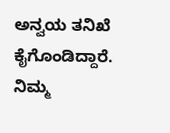ಅನ್ವಯ ತನಿಖೆ ಕೈಗೊಂಡಿದ್ದಾರೆ.
ನಿಮ್ಮ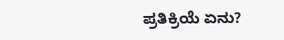ಪ್ರತಿಕ್ರಿಯೆ ಏನು?